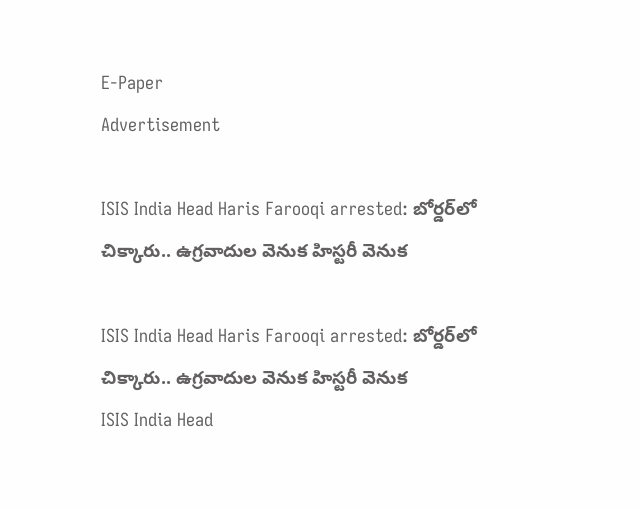E-Paper
Advertisement

ISIS India Head Haris Farooqi arrested: బోర్డర్‌లో చిక్కారు.. ఉగ్రవాదుల వెనుక హిస్టరీ వెనుక

ISIS India Head Haris Farooqi arrested: బోర్డర్‌లో చిక్కారు.. ఉగ్రవాదుల వెనుక హిస్టరీ వెనుక
ISIS India Head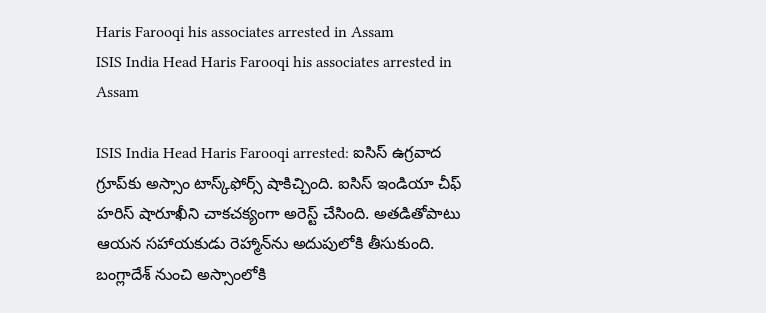Haris Farooqi his associates arrested in Assam
ISIS India Head Haris Farooqi his associates arrested in Assam

ISIS India Head Haris Farooqi arrested: ఐసిస్ ఉగ్రవాద గ్రూప్‌కు అస్సాం టాస్క్‌ఫోర్స్‌ షాకిచ్చింది. ఐసిస్ ఇండియా చీఫ్ హరిస్ షారూఖీని చాకచక్యంగా అరెస్ట్ చేసింది. అతడితోపాటు ఆయన సహాయకుడు రెహ్మాన్‌ను అదుపులోకి తీసుకుంది. బంగ్లాదేశ్ నుంచి అస్సాంలోకి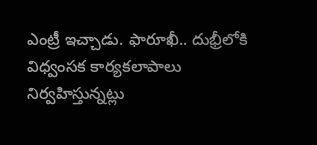ఎంట్రీ ఇచ్చాడు. ఫారూఖీ.. దుభ్రీలోకి విధ్వంసక కార్యకలాపాలు నిర్వహిస్తున్నట్లు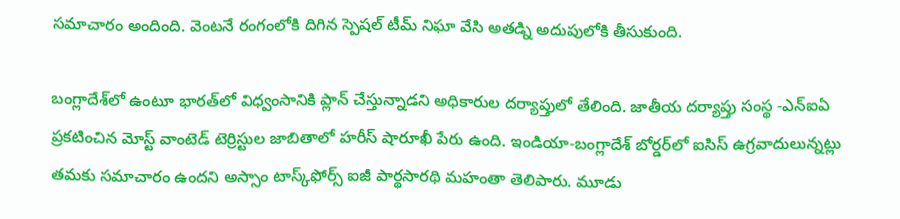సమాచారం అందింది. వెంటనే రంగంలోకి దిగిన స్పెషల్ టీమ్ నిఘా వేసి అతడ్ని అదుపులోకి తీసుకుంది.

బంగ్లాదేశ్‌లో ఉంటూ భారత్‌లో విధ్వంసానికి ప్లాన్ చేస్తున్నాడని అధికారుల దర్యాప్తులో తేలింది. జాతీయ దర్యాప్తు సంస్థ -ఎన్ఐఏ ప్రకటించిన మోస్ట్ వాంటెడ్ టెర్రిస్టుల జాబితాలో హరీస్ షారూఖీ పేరు ఉంది. ఇండియా-బంగ్లాదేశ్ బోర్డర్‌లో ఐసిస్ ఉగ్రవాదులున్నట్లు తమకు సమాచారం ఉందని అస్సాం టాస్క్‌ఫోర్స్ ఐజీ పార్థసారథి మహంతా తెలిపారు. మూడు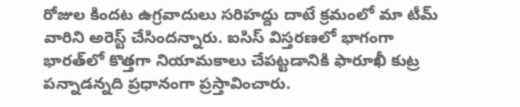రోజుల కిందట ఉగ్రవాదులు సరిహద్దు దాటే క్రమంలో మా టీమ్ వారిని అరెస్ట్ చేసిందన్నారు. ఐసిస్ విస్తరణలో భాగంగా భారత్‌లో కొత్తగా నియామకాలు చేపట్టడానికి ఫారూఖీ కుట్ర పన్నాడన్నది ప్రధానంగా ప్రస్తావించారు.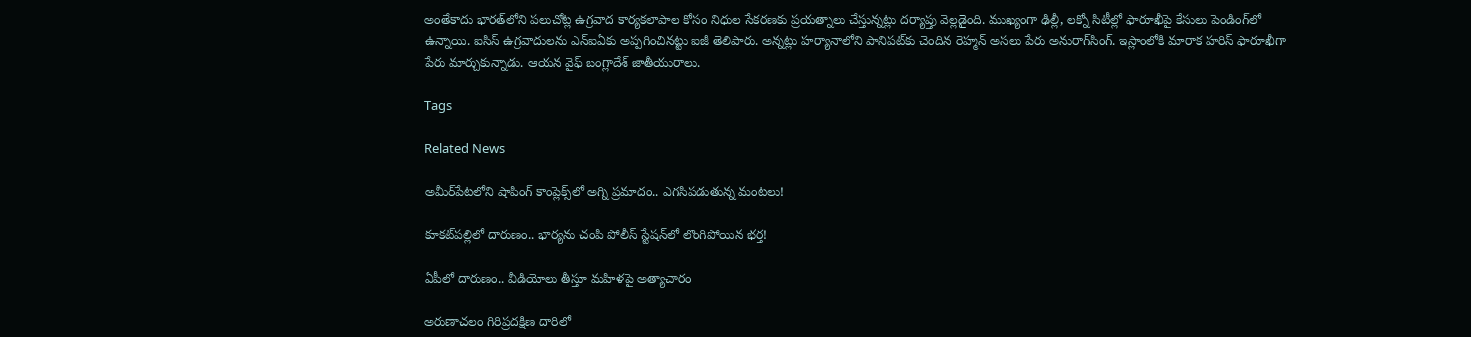అంతేకాదు భారత్‌లోని పలుచోట్ల ఉగ్రవాద కార్యకలాపాల కోసం నిధుల సేకరణకు ప్రయత్నాలు చేస్తున్నట్లు దర్యాప్తు వెల్లడైంది. ముఖ్యంగా ఢిల్లీ, లక్నో సిటీల్లో ఫారూఖీపై కేసులు పెండింగ్‌లో ఉన్నాయి. ఐసిస్ ఉగ్రవాదులను ఎన్ఐఏకు అప్పగించినట్టు ఐజీ తెలిపారు. అన్నట్లు హర్యానాలోని పానిపట్‌కు చెందిన రెహ్మన్ అసలు పేరు అనురాగ్‌సింగ్. ఇస్లాంలోకి మారాక హరిస్ ఫారూఖీగా పేరు మార్చుకున్నాడు. ఆయన వైఫ్ బంగ్లాదేశ్ జాతీయురాలు.

Tags

Related News

అమీర్‌పేటలోని షాపింగ్ కాంప్లెక్స్‌లో అగ్ని ప్రమాదం.. ఎగసిపడుతున్న మంటలు!

కూకట్‌పల్లిలో దారుణం.. భార్యను చంపి పోలీస్ స్టేషన్‌లో లొంగిపోయిన భర్త!

ఏపీలో దారుణం.. వీడియోలు తీస్తూ మ‌హిళ‌పై అత్యాచారం

అరుణాచలం గిరిప్రదక్షిణ దారిలో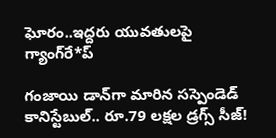ఘోరం..ఇద్దరు యువతులపై గ్యాంగ్‌రే*ప్

గంజాయి డాన్‌గా మారిన సస్పెండెడ్ కానిస్టేబుల్.. రూ.79 లక్షల డ్రగ్స్ సీజ్!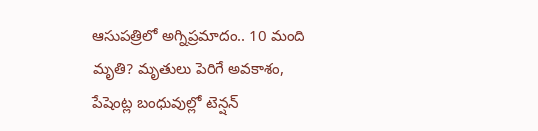ఆసుపత్రిలో అగ్నిప్రమాదం.. 10 మంది మృతి? మృతులు పెరిగే అవకాశం, పేషెంట్ల బంధువుల్లో టెన్షన్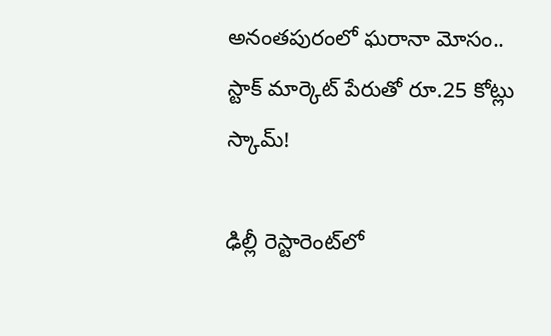అనంతపురంలో ఘరానా మోసం.. స్టాక్ మార్కెట్ పేరుతో రూ.25 కోట్లు స్కామ్!

ఢిల్లీ రెస్టారెంట్‌లో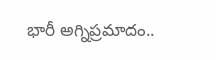భారీ అగ్నిప్రమాదం..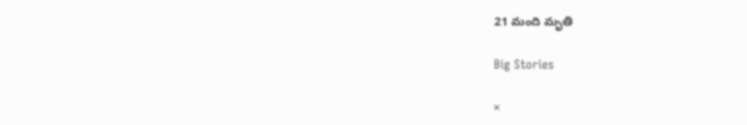21 మంది మృతి

Big Stories

×